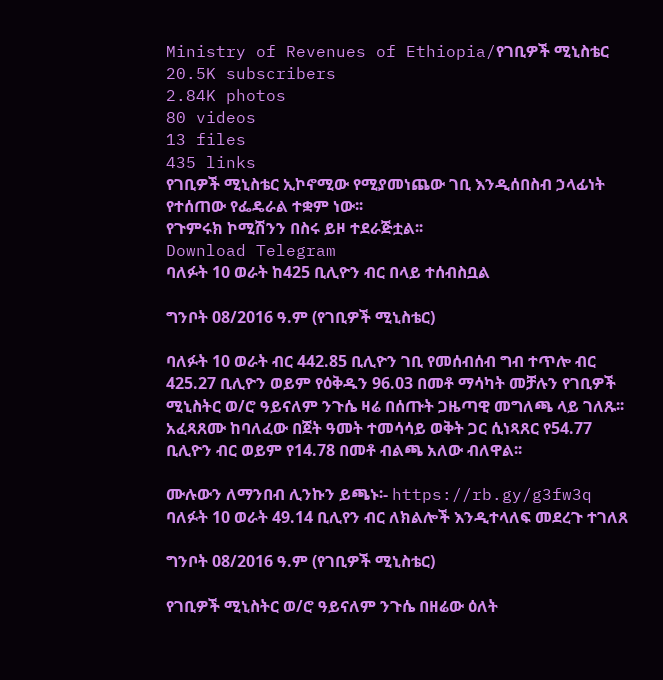Ministry of Revenues of Ethiopia/የገቢዎች ሚኒስቴር
20.5K subscribers
2.84K photos
80 videos
13 files
435 links
የገቢዎች ሚኒስቴር ኢኮኖሚው የሚያመነጨው ገቢ እንዲሰበስብ ኃላፊነት የተሰጠው የፌዴራል ተቋም ነው፡፡
የጉምሩክ ኮሚሽንን በስሩ ይዞ ተደራጅቷል፡፡
Download Telegram
ባለፉት 10 ወራት ከ425 ቢሊዮን ብር በላይ ተሰብስቧል

ግንቦት 08/2016 ዓ.ም (የገቢዎች ሚኒስቴር)

ባለፉት 10 ወራት ብር 442.85 ቢሊዮን ገቢ የመሰብሰብ ግብ ተጥሎ ብር 425.27 ቢሊዮን ወይም የዕቅዱን 96.03 በመቶ ማሳካት መቻሉን የገቢዎች ሚኒስትር ወ/ሮ ዓይናለም ንጉሴ ዛሬ በሰጡት ጋዜጣዊ መግለጫ ላይ ገለጹ፡፡ አፈጻጸሙ ከባለፈው በጀት ዓመት ተመሳሳይ ወቅት ጋር ሲነጻጸር የ54.77 ቢሊዮን ብር ወይም የ14.78 በመቶ ብልጫ አለው ብለዋል፡፡

ሙሉውን ለማንበብ ሊንኩን ይጫኑ፡- https://rb.gy/g3fw3q
ባለፉት 10 ወራት 49.14 ቢሊየን ብር ለክልሎች እንዲተላለፍ መደረጉ ተገለጸ

ግንቦት 08/2016 ዓ.ም (የገቢዎች ሚኒስቴር)

የገቢዎች ሚኒስትር ወ/ሮ ዓይናለም ንጉሴ በዘሬው ዕለት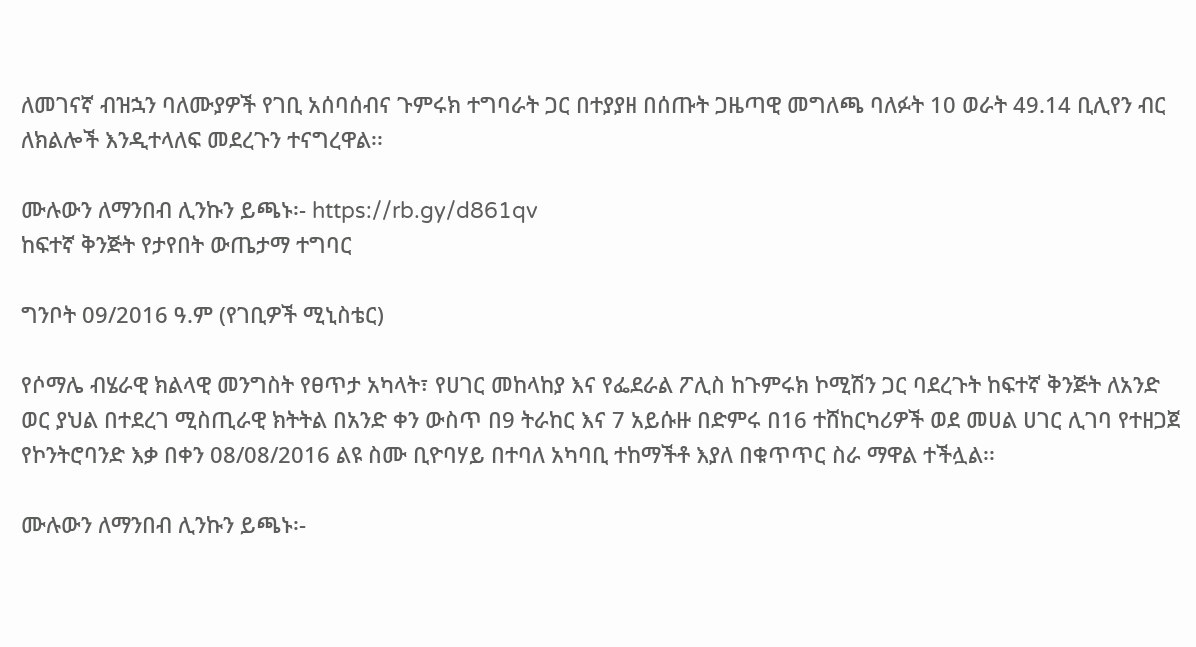ለመገናኛ ብዝኋን ባለሙያዎች የገቢ አሰባሰብና ጉምሩክ ተግባራት ጋር በተያያዘ በሰጡት ጋዜጣዊ መግለጫ ባለፉት 10 ወራት 49.14 ቢሊየን ብር ለክልሎች እንዲተላለፍ መደረጉን ተናግረዋል፡፡

ሙሉውን ለማንበብ ሊንኩን ይጫኑ፡- https://rb.gy/d861qv
ከፍተኛ ቅንጅት የታየበት ውጤታማ ተግባር

ግንቦት 09/2016 ዓ.ም (የገቢዎች ሚኒስቴር)

የሶማሌ ብሄራዊ ክልላዊ መንግስት የፀጥታ አካላት፣ የሀገር መከላከያ እና የፌደራል ፖሊስ ከጉምሩክ ኮሚሽን ጋር ባደረጉት ከፍተኛ ቅንጅት ለአንድ ወር ያህል በተደረገ ሚስጢራዊ ክትትል በአንድ ቀን ውስጥ በ9 ትራከር እና 7 አይሱዙ በድምሩ በ16 ተሸከርካሪዎች ወደ መሀል ሀገር ሊገባ የተዘጋጀ የኮንትሮባንድ እቃ በቀን 08/08/2016 ልዩ ስሙ ቢዮባሃይ በተባለ አካባቢ ተከማችቶ እያለ በቁጥጥር ስራ ማዋል ተችሏል፡፡

ሙሉውን ለማንበብ ሊንኩን ይጫኑ፡-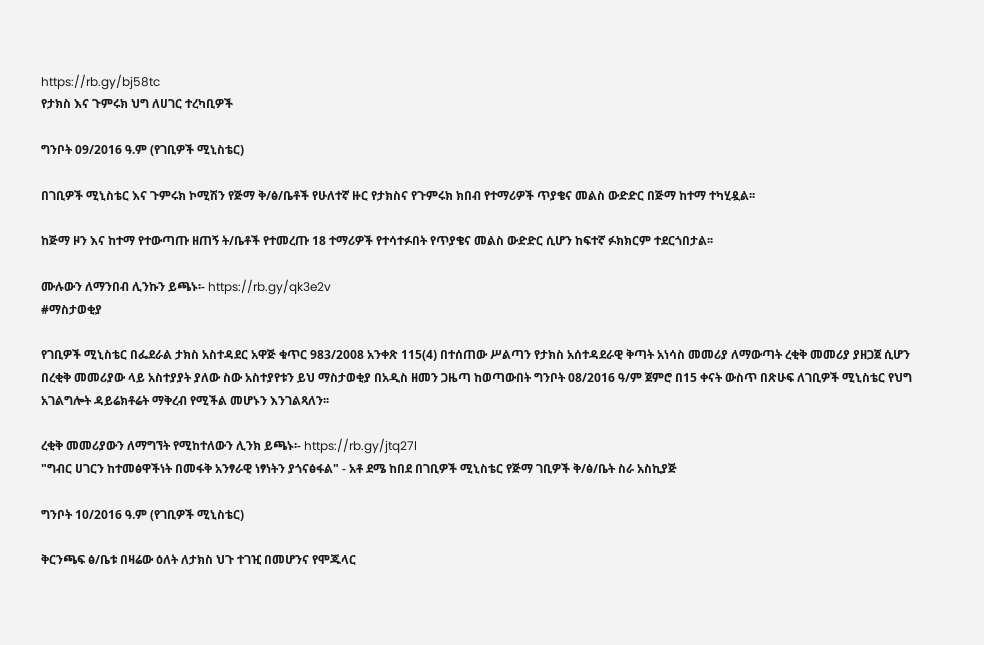https://rb.gy/bj58tc
የታክስ እና ጉምሩክ ህግ ለሀገር ተረካቢዎች

ግንቦት 09/2016 ዓ.ም (የገቢዎች ሚኒስቴር)

በገቢዎች ሚኒስቴር እና ጉምሩክ ኮሚሽን የጅማ ቅ/ፅ/ቤቶች የሁለተኛ ዙር የታክስና የጉምሩክ ክበብ የተማሪዎች ጥያቄና መልስ ውድድር በጅማ ከተማ ተካሂዷል፡፡

ከጅማ ዞን እና ከተማ የተውጣጡ ዘጠኝ ት/ቤቶች የተመረጡ 18 ተማሪዎች የተሳተፉበት የጥያቄና መልስ ውድድር ሲሆን ከፍተኛ ፉክክርም ተደርጎበታል፡፡

ሙሉውን ለማንበብ ሊንኩን ይጫኑ፡- https://rb.gy/qk3e2v
#ማስታወቂያ

የገቢዎች ሚኒስቴር በፌደራል ታክስ አስተዳደር አዋጅ ቁጥር 983/2008 አንቀጽ 115(4) በተሰጠው ሥልጣን የታክስ አሰተዳደራዊ ቅጣት አነሳስ መመሪያ ለማውጣት ረቂቅ መመሪያ ያዘጋጀ ሲሆን በረቂቅ መመሪያው ላይ አስተያያት ያለው ስው አስተያየቱን ይህ ማስታወቂያ በአዲስ ዘመን ጋዜጣ ከወጣውበት ግንቦት 08/2016 ዓ/ም ጀምሮ በ15 ቀናት ውስጥ በጽሁፍ ለገቢዎች ሚኒስቴር የህግ አገልግሎት ዳይሬክቶሬት ማቅረብ የሚችል መሆኑን እንገልጻለን፡፡

ረቂቅ መመሪያውን ለማግኘት የሚከተለውን ሊንክ ይጫኑ፡- https://rb.gy/jtq27l
"ግብር ሀገርን ከተመፅዋችነት በመፋቅ አንፃራዊ ነፃነትን ያጎናፅፋል" - አቶ ደሜ ከበደ በገቢዎች ሚኒስቴር የጅማ ገቢዎች ቅ/ፅ/ቤት ስራ አስኪያጅ

ግንቦት 10/2016 ዓ.ም (የገቢዎች ሚኒስቴር)

ቅርንጫፍ ፅ/ቤቱ በዛሬው ዕለት ለታክስ ህጉ ተገዢ በመሆንና የሞጁላር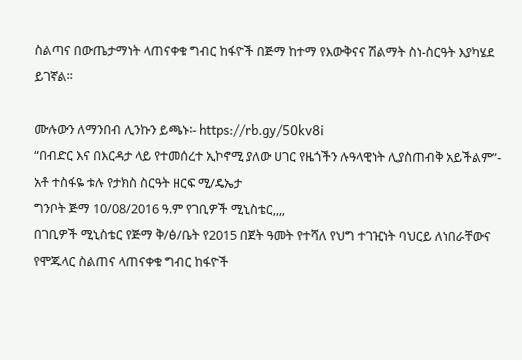ስልጣና በውጤታማነት ላጠናቀቁ ግብር ከፋዮች በጅማ ከተማ የእውቅናና ሽልማት ስነ-ስርዓት እያካሄደ ይገኛል፡፡

ሙሉውን ለማንበብ ሊንኩን ይጫኑ፡- https://rb.gy/50kv8i
“በብድር እና በእርዳታ ላይ የተመሰረተ ኢኮኖሚ ያለው ሀገር የዜጎችን ሉዓላዊነት ሊያስጠብቅ አይችልም”- አቶ ተስፋዬ ቱሉ የታክስ ስርዓት ዘርፍ ሚ/ዴኤታ
ግንቦት ጅማ 10/08/2016 ዓ.ም የገቢዎች ሚኒስቴር,,,,
በገቢዎች ሚኒስቴር የጅማ ቅ/ፅ/ቤት የ2015 በጀት ዓመት የተሻለ የህግ ተገዢነት ባህርይ ለነበራቸውና የሞጁላር ስልጠና ላጠናቀቁ ግብር ከፋዮች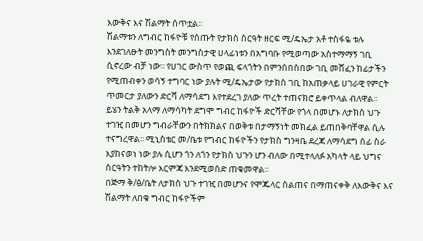እውቅና እና ሽልማት ሰጥቷል፡፡
ሽልማቱን ለግብር ከፋዮቹ የሰጡት የታክስ ስርዓት ዘርፍ ሚ/ዴኤታ አቶ ተስፋዬ ቱሉ እንደገለፁት መንግስት መንግስታዊ ሀላፊነቱን በአግባቡ የሚወጣው አስተማማኝ ገቢ ሲኖረው ብቻ ነው፡፡ የሀገር ውስጥ የወጪ ፍላጎትን በምንሰበስበው ገቢ መሸፈን ከፊታችን የሚጠብቀን ወሳኝ ተግባር ነው ያሉት ሚ/ዴኤታው የታክስ ገቢ ከአጠቃላይ ሀገራዊ የምርት ጥመርታ ያለውን ድርሻ ለማሳደግ እየተደረገ ያለው ጥረት ተጠናክሮ ይቀጥላል ብለዋል፡፡
ይሄን ትልቅ አላማ ለማሳካት ደግሞ ግብር ከፋዮች ድርሻቸው የጎላ በመሆኑ ለታክስ ህጉ ተገዢ በመሆን ግብራቸውን በትክክልና በወቅቱ በታማኝነት መክፈል ይጠበቅባቸዋል ሲሉ ተናግረዋል፡፡ ሚኒስቴር መ/ቤቱ የግብር ከፋዮችን የታክስ ግንዛቤ ደረጃ ለማሳደግ ሰፊ ስራ እያከናወነ ነው ያሉ ሲሆን ጎን ለጎን የታክስ ህጉን ሆን ብለው በሚተላለፉ አካላት ላይ ህግና ስርዓትን ተከትሎ እርምጃ እንደሚወሰድ ጠቁመዋል፡፡
በጅማ ቅ/ፅ/ቤት ለታክስ ህጉ ተገዢ በመሆንና የሞጁላር ስልጠና በማጠናቀቅ ለእውቅና እና ሽልማት ለበቁ ግብር ከፋዮችም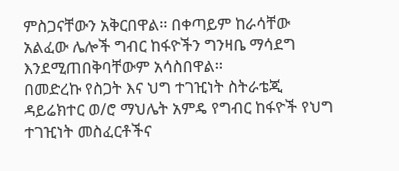ምስጋናቸውን አቅርበዋል፡፡ በቀጣይም ከራሳቸው አልፈው ሌሎች ግብር ከፋዮችን ግንዛቤ ማሳደግ እንደሚጠበቅባቸውም አሳስበዋል፡፡
በመድረኩ የስጋት እና ህግ ተገዢነት ስትራቴጂ ዳይሬክተር ወ/ሮ ማህሌት አምዴ የግብር ከፋዮች የህግ ተገዢነት መስፈርቶችና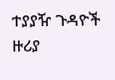ተያያዥ ጉዳዮች ዙሪያ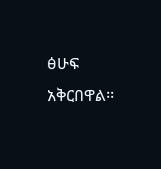ፅሁፍ አቅርበዋል፡፡